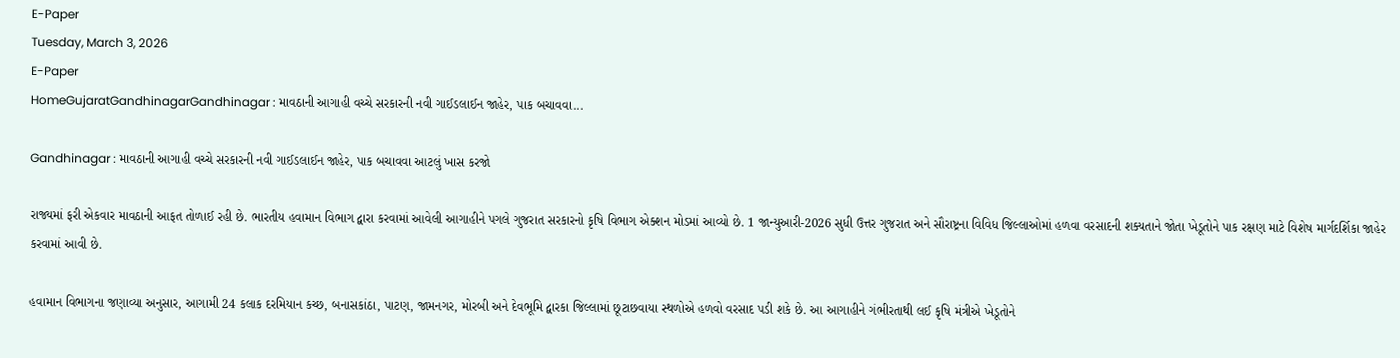E-Paper
Tuesday, March 3, 2026
E-Paper
HomeGujaratGandhinagarGandhinagar : માવઠાની આગાહી વચ્ચે સરકારની નવી ગાઈડલાઈન જાહેર, પાક બચાવવા...

Gandhinagar : માવઠાની આગાહી વચ્ચે સરકારની નવી ગાઈડલાઈન જાહેર, પાક બચાવવા આટલું ખાસ કરજો

રાજ્યમાં ફરી એકવાર માવઠાની આફત તોળાઈ રહી છે. ભારતીય હવામાન વિભાગ દ્વારા કરવામાં આવેલી આગાહીને પગલે ગુજરાત સરકારનો કૃષિ વિભાગ એક્શન મોડમાં આવ્યો છે. 1 જાન્યુઆરી-2026 સુધી ઉત્તર ગુજરાત અને સૌરાષ્ટ્રના વિવિધ જિલ્લાઓમાં હળવા વરસાદની શક્યતાને જોતા ખેડૂતોને પાક રક્ષણ માટે વિશેષ માર્ગદર્શિકા જાહેર કરવામાં આવી છે.

હવામાન વિભાગના જણાવ્યા અનુસાર, આગામી 24 કલાક દરમિયાન કચ્છ, બનાસકાંઠા, પાટણ, જામનગર, મોરબી અને દેવભૂમિ દ્વારકા જિલ્લામાં છૂટાછવાયા સ્થળોએ હળવો વરસાદ પડી શકે છે. આ આગાહીને ગંભીરતાથી લઈ કૃષિ મંત્રીએ ખેડૂતોને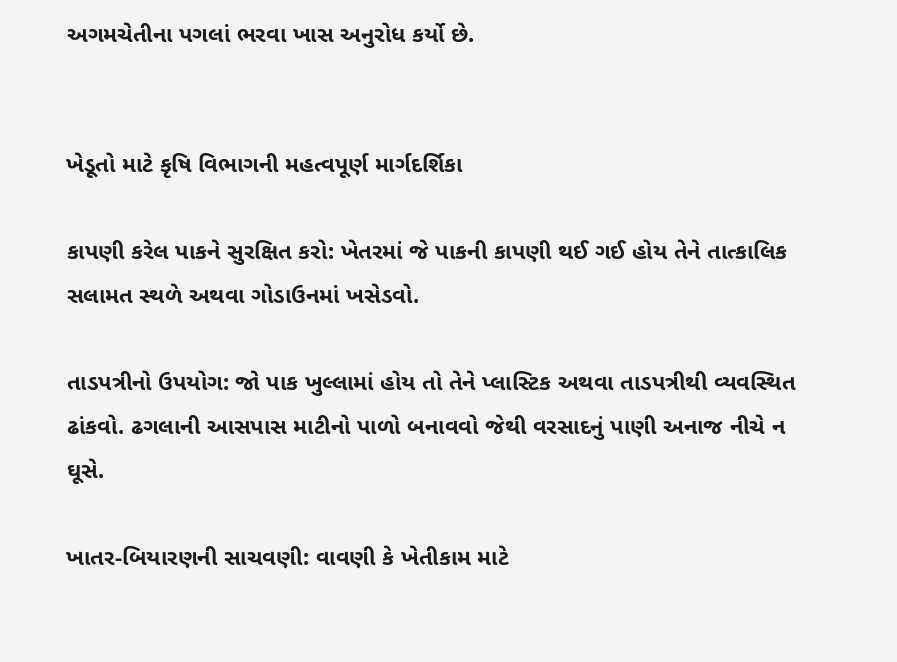અગમચેતીના પગલાં ભરવા ખાસ અનુરોધ કર્યો છે.


ખેડૂતો માટે કૃષિ વિભાગની મહત્વપૂર્ણ માર્ગદર્શિકા

કાપણી કરેલ પાકને સુરક્ષિત કરો: ખેતરમાં જે પાકની કાપણી થઈ ગઈ હોય તેને તાત્કાલિક સલામત સ્થળે અથવા ગોડાઉનમાં ખસેડવો.

તાડપત્રીનો ઉપયોગ: જો પાક ખુલ્લામાં હોય તો તેને પ્લાસ્ટિક અથવા તાડપત્રીથી વ્યવસ્થિત ઢાંકવો. ઢગલાની આસપાસ માટીનો પાળો બનાવવો જેથી વરસાદનું પાણી અનાજ નીચે ન ઘૂસે.

ખાતર-બિયારણની સાચવણી: વાવણી કે ખેતીકામ માટે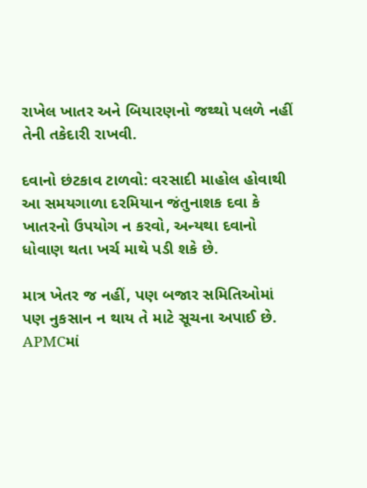રાખેલ ખાતર અને બિયારણનો જથ્થો પલળે નહીં તેની તકેદારી રાખવી.

દવાનો છંટકાવ ટાળવો: વરસાદી માહોલ હોવાથી આ સમયગાળા દરમિયાન જંતુનાશક દવા કે ખાતરનો ઉપયોગ ન કરવો, અન્યથા દવાનો ધોવાણ થતા ખર્ચ માથે પડી શકે છે.

માત્ર ખેતર જ નહીં, પણ બજાર સમિતિઓમાં પણ નુકસાન ન થાય તે માટે સૂચના અપાઈ છે. APMCમાં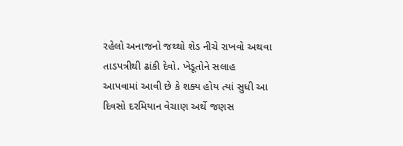રહેલો અનાજનો જથ્થો શેડ નીચે રાખવો અથવા તાડપત્રીથી ઢાંકી દેવો. ખેડૂતોને સલાહ આપવામાં આવી છે કે શક્ય હોય ત્યાં સુધી આ દિવસો દરમિયાન વેચાણ અર્થે જણસ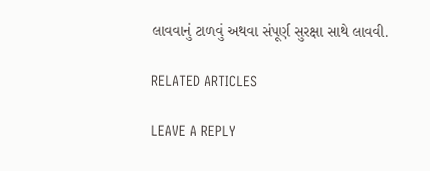લાવવાનું ટાળવું અથવા સંપૂર્ણ સુરક્ષા સાથે લાવવી.

RELATED ARTICLES

LEAVE A REPLY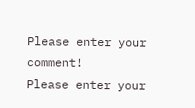Please enter your comment!
Please enter your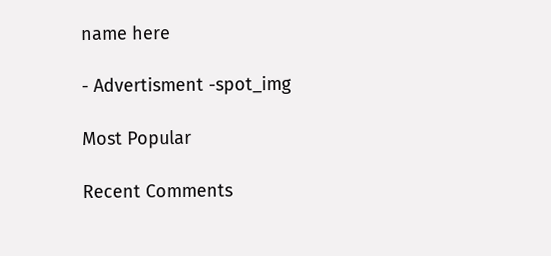name here

- Advertisment -spot_img

Most Popular

Recent Comments